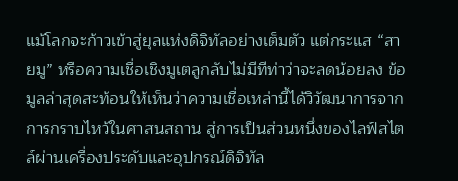แม้โลกจะก้าวเข้าสู่ยุลแห่งดิจิทัลอย่างเต็มตัว แต่กระแส “สายมู” หรือความเชื่อเชิงมูเตลูกลับไม่มีทีท่าว่าจะลดน้อยลง ข้อมูลล่าสุดสะท้อนให้เห็นว่าความเชื่อเหล่านี้ได้วิวัฒนาการจากการกราบไหว้ในศาสนสถาน สู่การเป็นส่วนหนึ่งของไลฟ์สไตล์ผ่านเครื่องประดับและอุปกรณ์ดิจิทัล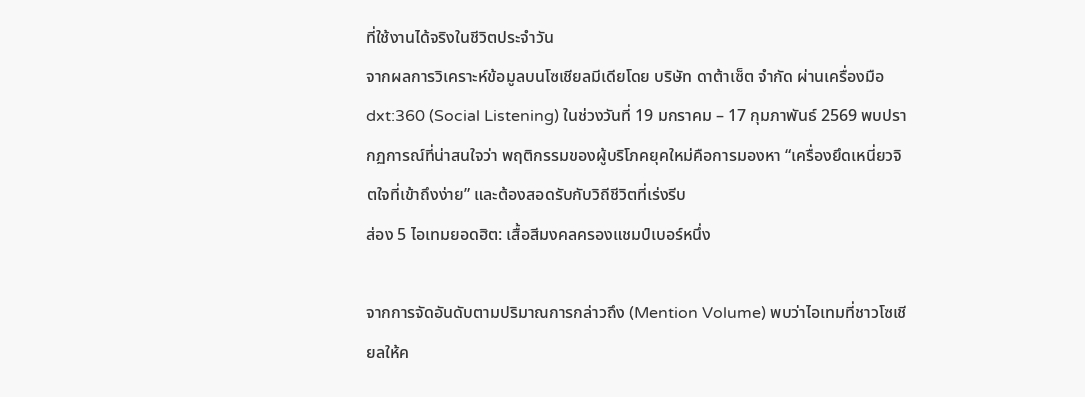ที่ใช้งานได้จริงในชีวิตประจำวัน
จากผลการวิเคราะห์ข้อมูลบนโซเชียลมีเดียโดย บริษัท ดาต้าเซ็ต จำกัด ผ่านเครื่องมือ dxt:360 (Social Listening) ในช่วงวันที่ 19 มกราคม – 17 กุมภาพันธ์ 2569 พบปรากฏการณ์ที่น่าสนใจว่า พฤติกรรมของผู้บริโภคยุคใหม่คือการมองหา “เครื่องยึดเหนี่ยวจิตใจที่เข้าถึงง่าย” และต้องสอดรับกับวิถีชีวิตที่เร่งรีบ
ส่อง 5 ไอเทมยอดฮิต: เสื้อสีมงคลครองแชมป์เบอร์หนึ่ง

จากการจัดอันดับตามปริมาณการกล่าวถึง (Mention Volume) พบว่าไอเทมที่ชาวโซเชียลให้ค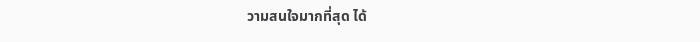วามสนใจมากที่สุด ได้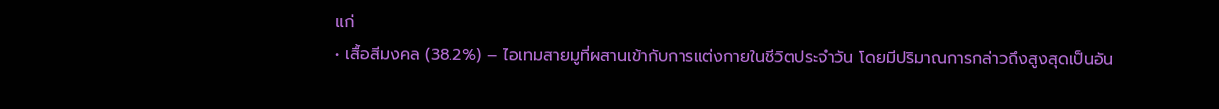แก่
• เสื้อสีมงคล (38.2%) – ไอเทมสายมูที่ผสานเข้ากับการแต่งกายในชีวิตประจำวัน โดยมีปริมาณการกล่าวถึงสูงสุดเป็นอัน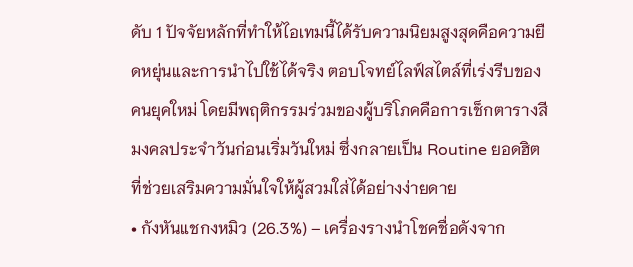ดับ 1 ปัจจัยหลักที่ทำให้ไอเทมนี้ได้รับความนิยมสูงสุดคือความยืดหยุ่นและการนำไปใช้ได้จริง ตอบโจทย์ไลฟ์สไตล์ที่เร่งรีบของคนยุคใหม่ โดยมีพฤติกรรมร่วมของผู้บริโภคคือการเช็กตารางสีมงคลประจำวันก่อนเริ่มวันใหม่ ซึ่งกลายเป็น Routine ยอดฮิตที่ช่วยเสริมความมั่นใจให้ผู้สวมใส่ได้อย่างง่ายดาย
• กังหันแชกงหมิว (26.3%) – เครื่องรางนำโชคชื่อดังจาก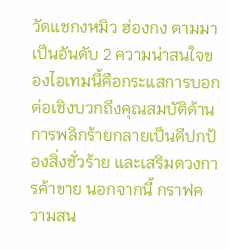วัดแชกงหมิว ฮ่องกง ตามมาเป็นอันดับ 2 ความน่าสนใจของไอเทมนี้คือกระแสการบอกต่อเชิงบวกถึงคุณสมบัติด้านการพลิกร้ายกลายเป็นดีปกป้องสิ่งชั่วร้าย และเสริมดวงการค้าขาย นอกจากนี้ กราฟความสน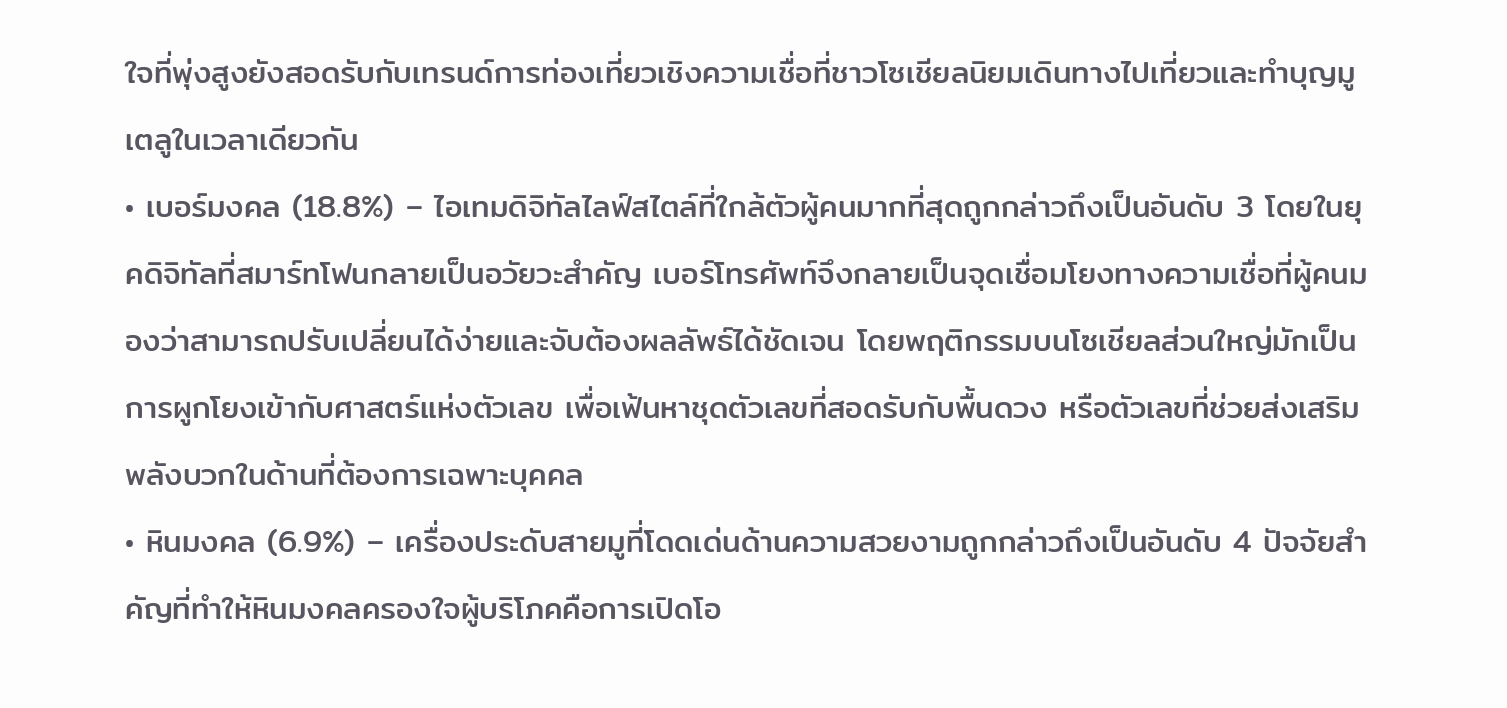ใจที่พุ่งสูงยังสอดรับกับเทรนด์การท่องเที่ยวเชิงความเชื่อที่ชาวโซเชียลนิยมเดินทางไปเที่ยวและทำบุญมูเตลูในเวลาเดียวกัน
• เบอร์มงคล (18.8%) – ไอเทมดิจิทัลไลฟ์สไตล์ที่ใกล้ตัวผู้คนมากที่สุดถูกกล่าวถึงเป็นอันดับ 3 โดยในยุคดิจิทัลที่สมาร์ทโฟนกลายเป็นอวัยวะสำคัญ เบอร์โทรศัพท์จึงกลายเป็นจุดเชื่อมโยงทางความเชื่อที่ผู้คนมองว่าสามารถปรับเปลี่ยนได้ง่ายและจับต้องผลลัพธ์ได้ชัดเจน โดยพฤติกรรมบนโซเชียลส่วนใหญ่มักเป็นการผูกโยงเข้ากับศาสตร์แห่งตัวเลข เพื่อเฟ้นหาชุดตัวเลขที่สอดรับกับพื้นดวง หรือตัวเลขที่ช่วยส่งเสริมพลังบวกในด้านที่ต้องการเฉพาะบุคคล
• หินมงคล (6.9%) – เครื่องประดับสายมูที่โดดเด่นด้านความสวยงามถูกกล่าวถึงเป็นอันดับ 4 ปัจจัยสำคัญที่ทำให้หินมงคลครองใจผู้บริโภคคือการเปิดโอ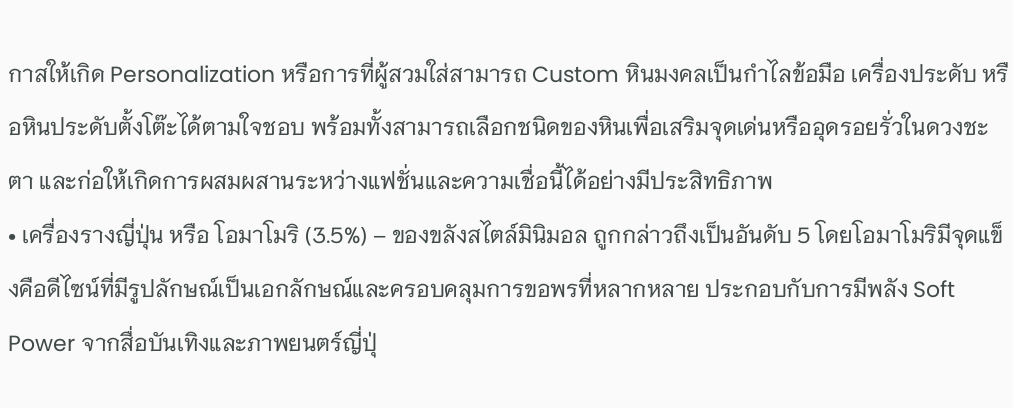กาสให้เกิด Personalization หรือการที่ผู้สวมใส่สามารถ Custom หินมงคลเป็นกำไลข้อมือ เครื่องประดับ หรือหินประดับตั้งโต๊ะได้ตามใจชอบ พร้อมทั้งสามารถเลือกชนิดของหินเพื่อเสริมจุดเด่นหรืออุดรอยรั่วในดวงชะตา และก่อให้เกิดการผสมผสานระหว่างแฟชั่นและความเชื่อนี้ได้อย่างมีประสิทธิภาพ
• เครื่องรางญี่ปุ่น หรือ โอมาโมริ (3.5%) – ของขลังสไตล์มินิมอล ถูกกล่าวถึงเป็นอันดับ 5 โดยโอมาโมริมีจุดแข็งคือดีไซน์ที่มีรูปลักษณ์เป็นเอกลักษณ์และครอบคลุมการขอพรที่หลากหลาย ประกอบกับการมีพลัง Soft Power จากสื่อบันเทิงและภาพยนตร์ญี่ปุ่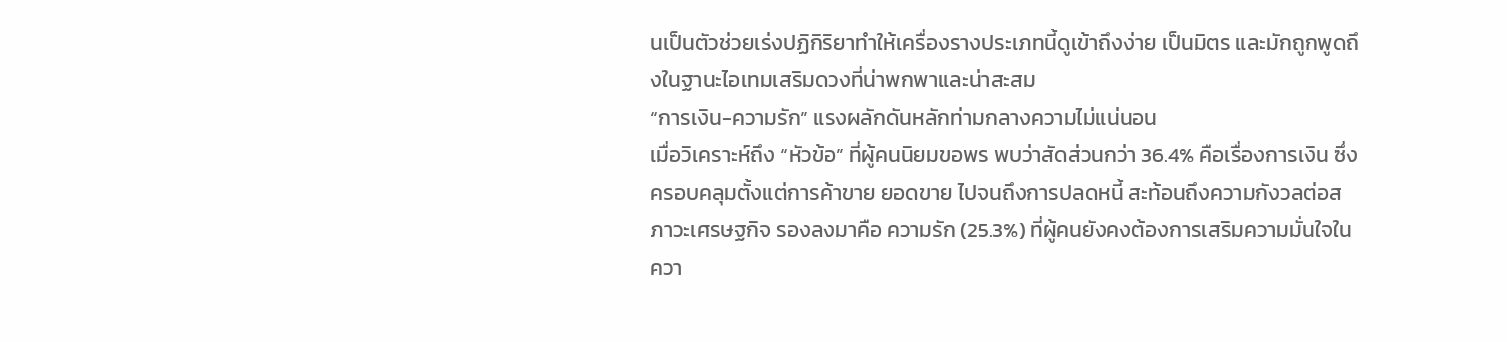นเป็นตัวช่วยเร่งปฏิกิริยาทำให้เครื่องรางประเภทนี้ดูเข้าถึงง่าย เป็นมิตร และมักถูกพูดถึงในฐานะไอเทมเสริมดวงที่น่าพกพาและน่าสะสม
“การเงิน-ความรัก” แรงผลักดันหลักท่ามกลางความไม่แน่นอน
เมื่อวิเคราะห์ถึง “หัวข้อ” ที่ผู้คนนิยมขอพร พบว่าสัดส่วนกว่า 36.4% คือเรื่องการเงิน ซึ่งครอบคลุมตั้งแต่การค้าขาย ยอดขาย ไปจนถึงการปลดหนี้ สะท้อนถึงความกังวลต่อสภาวะเศรษฐกิจ รองลงมาคือ ความรัก (25.3%) ที่ผู้คนยังคงต้องการเสริมความมั่นใจในควา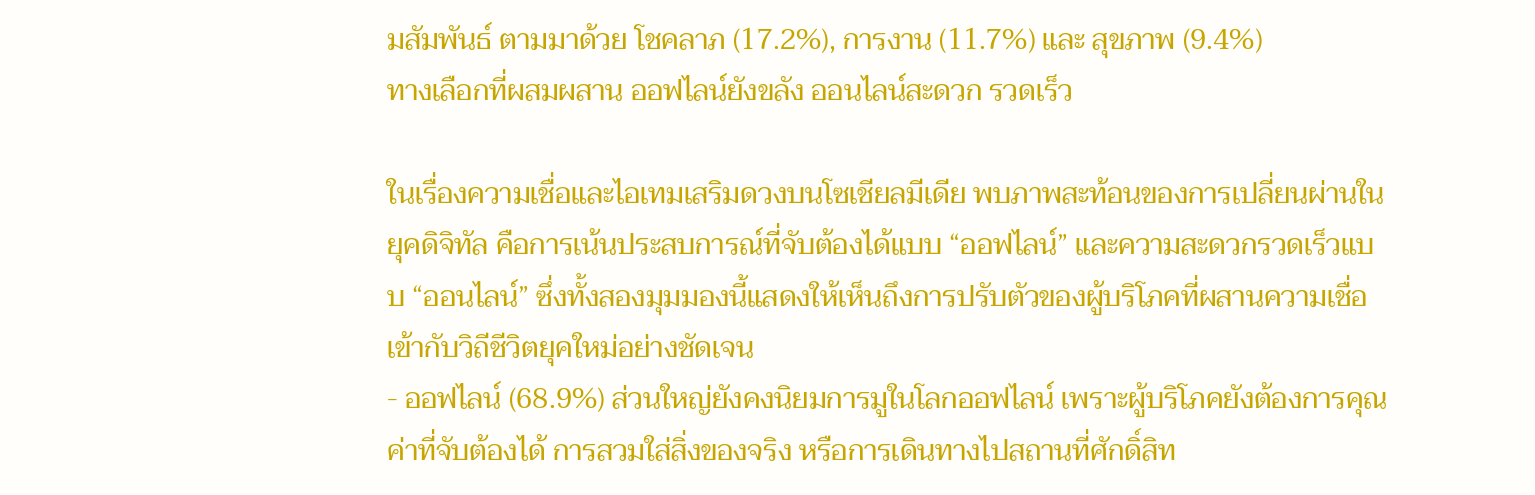มสัมพันธ์ ตามมาด้วย โชคลาภ (17.2%), การงาน (11.7%) และ สุขภาพ (9.4%)
ทางเลือกที่ผสมผสาน ออฟไลน์ยังขลัง ออนไลน์สะดวก รวดเร็ว

ในเรื่องความเชื่อและไอเทมเสริมดวงบนโซเชียลมีเดีย พบภาพสะท้อนของการเปลี่ยนผ่านในยุคดิจิทัล คือการเน้นประสบการณ์ที่จับต้องได้แบบ “ออฟไลน์” และความสะดวกรวดเร็วแบบ “ออนไลน์” ซึ่งทั้งสองมุมมองนี้แสดงให้เห็นถึงการปรับตัวของผู้บริโภคที่ผสานความเชื่อเข้ากับวิถีชีวิตยุคใหม่อย่างชัดเจน
- ออฟไลน์ (68.9%) ส่วนใหญ่ยังคงนิยมการมูในโลกออฟไลน์ เพราะผู้บริโภคยังต้องการคุณค่าที่จับต้องได้ การสวมใส่สิ่งของจริง หรือการเดินทางไปสถานที่ศักดิ์สิท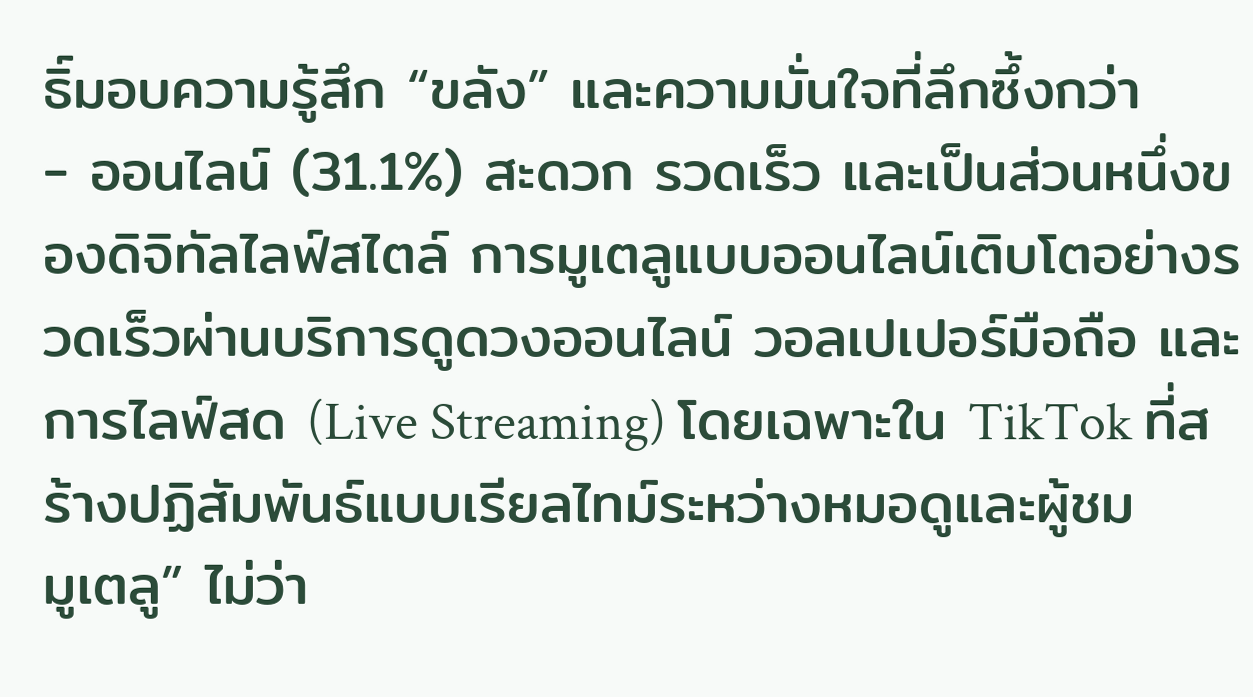ธิ์มอบความรู้สึก “ขลัง” และความมั่นใจที่ลึกซึ้งกว่า
- ออนไลน์ (31.1%) สะดวก รวดเร็ว และเป็นส่วนหนึ่งของดิจิทัลไลฟ์สไตล์ การมูเตลูแบบออนไลน์เติบโตอย่างรวดเร็วผ่านบริการดูดวงออนไลน์ วอลเปเปอร์มือถือ และการไลฟ์สด (Live Streaming) โดยเฉพาะใน TikTok ที่สร้างปฏิสัมพันธ์แบบเรียลไทม์ระหว่างหมอดูและผู้ชม
มูเตลู” ไม่ว่า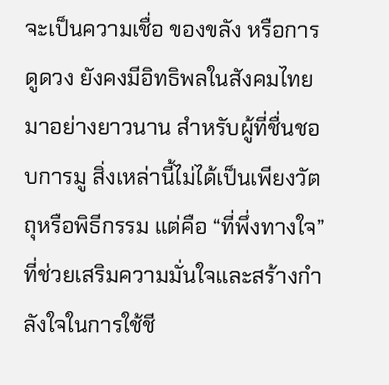จะเป็นความเชื่อ ของขลัง หรือการดูดวง ยังคงมีอิทธิพลในสังคมไทยมาอย่างยาวนาน สำหรับผู้ที่ชื่นชอบการมู สิ่งเหล่านี้ไม่ได้เป็นเพียงวัตถุหรือพิธีกรรม แต่คือ “ที่พึ่งทางใจ” ที่ช่วยเสริมความมั่นใจและสร้างกำลังใจในการใช้ชี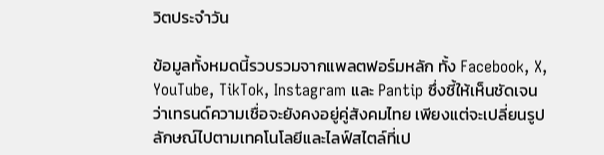วิตประจำวัน

ข้อมูลทั้งหมดนี้รวบรวมจากแพลตฟอร์มหลัก ทั้ง Facebook, X, YouTube, TikTok, Instagram และ Pantip ซึ่งชี้ให้เห็นชัดเจนว่าเทรนด์ความเชื่อจะยังคงอยู่คู่สังคมไทย เพียงแต่จะเปลี่ยนรูปลักษณ์ไปตามเทคโนโลยีและไลฟ์สไตล์ที่เป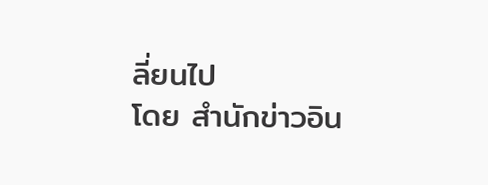ลี่ยนไป
โดย สำนักข่าวอิน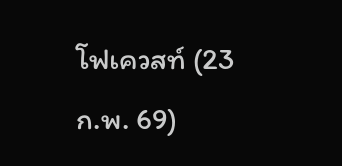โฟเควสท์ (23 ก.พ. 69)